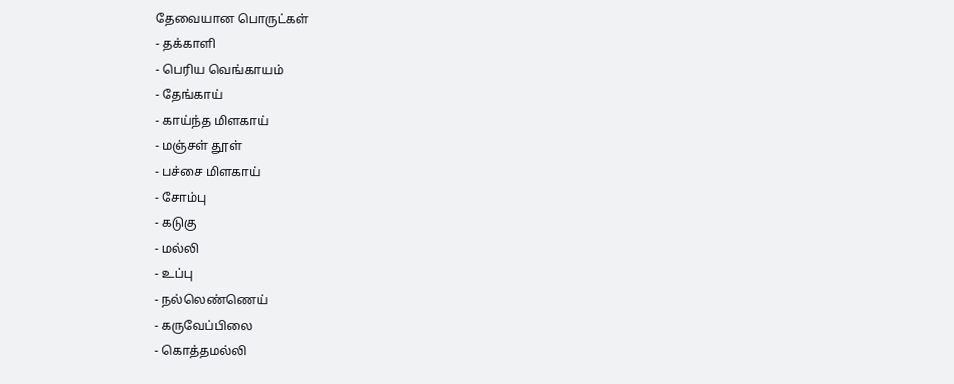தேவையான பொருட்கள்
- தக்காளி
- பெரிய வெங்காயம்
- தேங்காய்
- காய்ந்த மிளகாய்
- மஞ்சள் தூள்
- பச்சை மிளகாய்
- சோம்பு
- கடுகு
- மல்லி
- உப்பு
- நல்லெண்ணெய்
- கருவேப்பிலை
- கொத்தமல்லி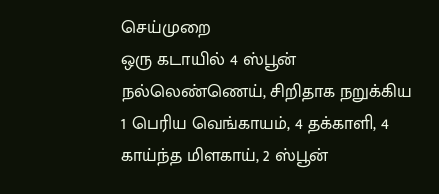செய்முறை
ஒரு கடாயில் 4 ஸ்பூன் நல்லெண்ணெய், சிறிதாக நறுக்கிய 1 பெரிய வெங்காயம், 4 தக்காளி, 4 காய்ந்த மிளகாய், 2 ஸ்பூன்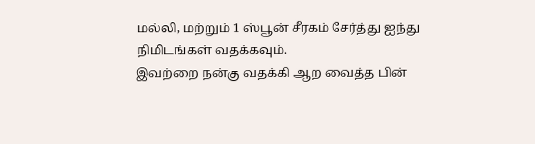மல்லி, மற்றும் 1 ஸ்பூன் சீரகம் சேர்த்து ஐந்து நிமிடங்கள் வதக்கவும்.
இவற்றை நன்கு வதக்கி ஆற வைத்த பின்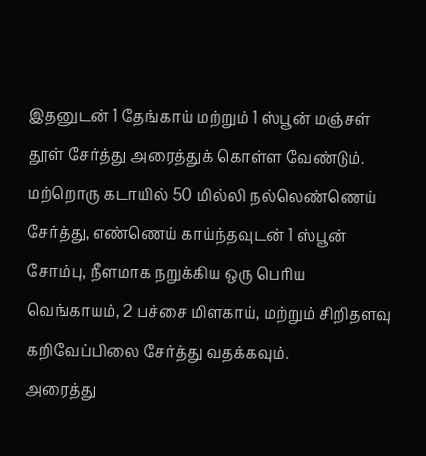இதனுடன் 1 தேங்காய் மற்றும் 1 ஸ்பூன் மஞ்சள் தூள் சேர்த்து அரைத்துக் கொள்ள வேண்டும்.
மற்றொரு கடாயில் 50 மில்லி நல்லெண்ணெய் சேர்த்து, எண்ணெய் காய்ந்தவுடன் 1 ஸ்பூன் சோம்பு, நீளமாக நறுக்கிய ஒரு பெரிய வெங்காயம், 2 பச்சை மிளகாய், மற்றும் சிறிதளவு கறிவேப்பிலை சேர்த்து வதக்கவும்.
அரைத்து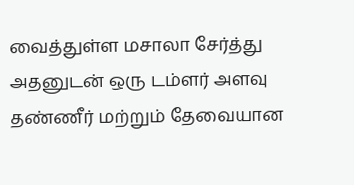வைத்துள்ள மசாலா சேர்த்து அதனுடன் ஒரு டம்ளர் அளவு தண்ணீர் மற்றும் தேவையான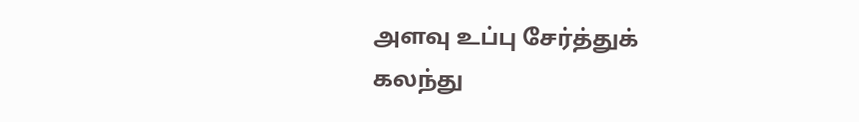அளவு உப்பு சேர்த்துக் கலந்து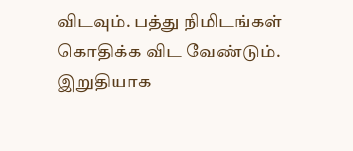விடவும். பத்து நிமிடங்கள் கொதிக்க விட வேண்டும்.
இறுதியாக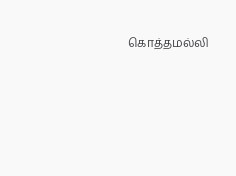கொத்தமல்லி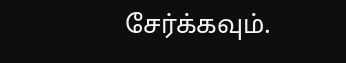சேர்க்கவும்.